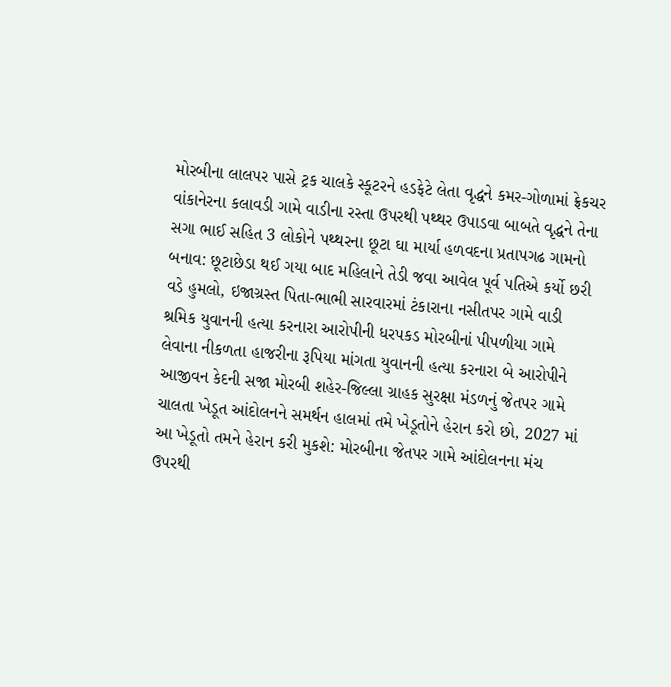મોરબીના લાલપર પાસે ટ્રક ચાલકે સ્કૂટરને હડફેટે લેતા વૃદ્ધને કમર-ગોળામાં ફ્રેકચર વાંકાનેરના કલાવડી ગામે વાડીના રસ્તા ઉપરથી પથ્થર ઉપાડવા બાબતે વૃદ્ધને તેના સગા ભાઈ સહિત 3 લોકોને પથ્થરના છૂટા ઘા માર્યા હળવદના પ્રતાપગઢ ગામનો બનાવ: છૂટાછેડા થઈ ગયા બાદ મહિલાને તેડી જવા આવેલ પૂર્વ પતિએ કર્યો છરી વડે હુમલો, ઇજાગ્રસ્ત પિતા-ભાભી સારવારમાં ટંકારાના નસીતપર ગામે વાડી શ્રમિક યુવાનની હત્યા કરનારા આરોપીની ધરપકડ મોરબીનાં પીપળીયા ગામે લેવાના નીકળતા હાજરીના રૂપિયા માંગતા યુવાનની હત્યા કરનારા બે આરોપીને આજીવન કેદની સજા મોરબી શહેર-જિલ્લા ગ્રાહક સુરક્ષા મંડળનું જેતપર ગામે ચાલતા ખેડૂત આંદોલનને સમર્થન હાલમાં તમે ખેડૂતોને હેરાન કરો છો, 2027 માં આ ખેડૂતો તમને હેરાન કરી મુકશે: મોરબીના જેતપર ગામે આંદોલનના મંચ ઉપરથી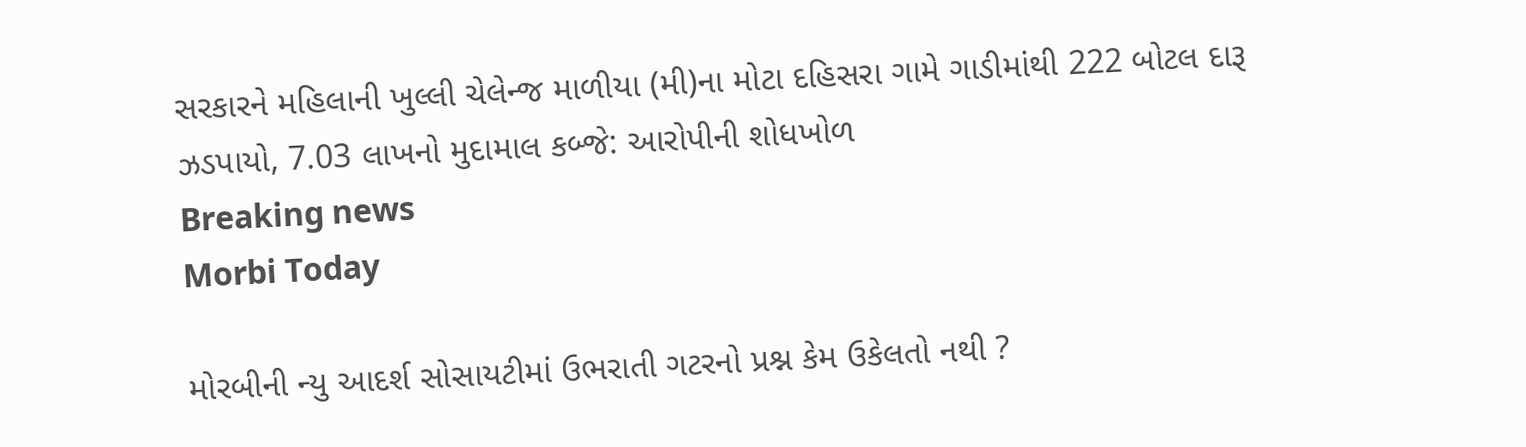સરકારને મહિલાની ખુલ્લી ચેલેન્જ માળીયા (મી)ના મોટા દહિસરા ગામે ગાડીમાંથી 222 બોટલ દારૂ ઝડપાયો, 7.03 લાખનો મુદામાલ કબ્જે: આરોપીની શોધખોળ
Breaking news
Morbi Today

મોરબીની ન્યુ આદર્શ સોસાયટીમાં ઉભરાતી ગટરનો પ્રશ્ન કેમ ઉકેલતો નથી ?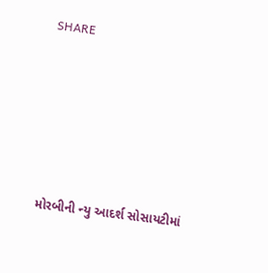SHARE









મોરબીની ન્યુ આદર્શ સોસાયટીમાં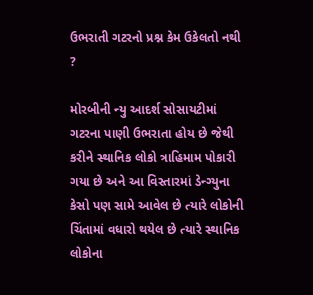ઉભરાતી ગટરનો પ્રશ્ન કેમ ઉકેલતો નથી ?

મોરબીની ન્યુ આદર્શ સોસાયટીમાં ગટરના પાણી ઉભરાતા હોય છે જેથી કરીને સ્થાનિક લોકો ત્રાહિમામ પોકારી ગયા છે અને આ વિસ્તારમાં ડેન્ગ્યુના કેસો પણ સામે આવેલ છે ત્યારે લોકોની ચિંતામાં વધારો થયેલ છે ત્યારે સ્થાનિક લોકોના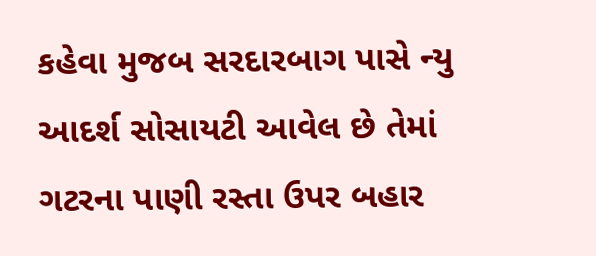કહેવા મુજબ સરદારબાગ પાસે ન્યુ આદર્શ સોસાયટી આવેલ છે તેમાં ગટરના પાણી રસ્તા ઉપર બહાર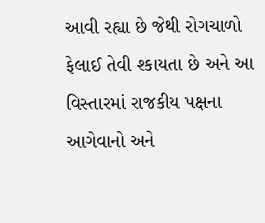આવી રહ્યા છે જેથી રોગચાળો ફેલાઈ તેવી શ્કાયતા છે અને આ વિસ્તારમાં રાજકીય પક્ષના આગેવાનો અને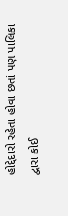હોદ્દેદારો રહેતા હોવા છતાં પણ પાલિકા દ્વારા કોઈ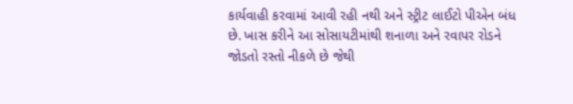કાર્યવાહી કરવામાં આવી રહી નથી અને સ્ટ્રીટ લાઈટો પીએન બંધ છે. ખાસ કરીને આ સોસાયટીમાંથી શનાળા અને રવાપર રોડને જોડતો રસ્તો નીકળે છે જેથી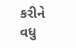કરીને વધુ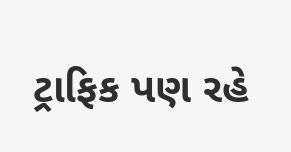ટ્રાફિક પણ રહે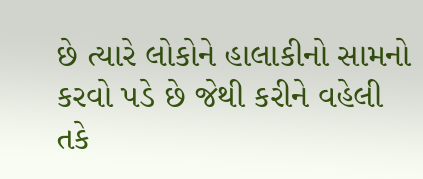છે ત્યારે લોકોને હાલાકીનો સામનો કરવો પડે છે જેથી કરીને વહેલી તકે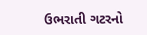ઉભરાતી ગટરનો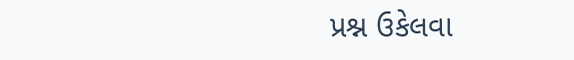પ્રશ્ન ઉકેલવા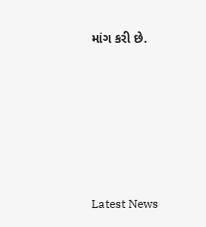માંગ કરી છે.






Latest News